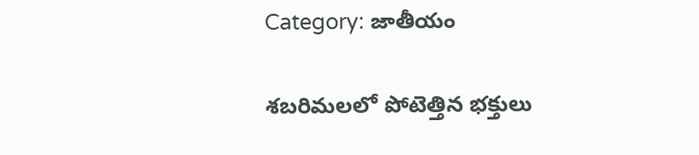Category: జాతీయం

శబరిమలలో పోటెత్తిన భక్తులు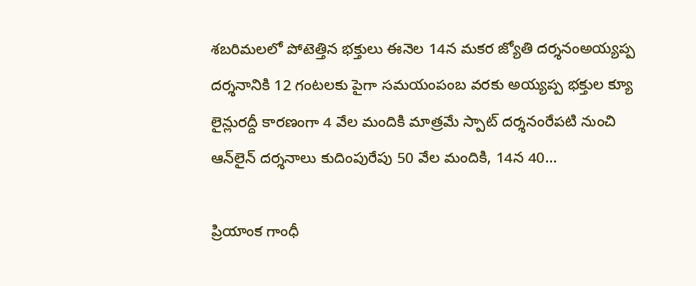శబరిమలలో పోటెత్తిన భక్తులు ఈనెల 14న మకర జ్యోతి దర్శనంఅయ్యప్ప దర్శనానికి 12 గంటలకు పైగా సమయంపంబ వరకు అయ్యప్ప భక్తుల క్యూ లైన్లురద్దీ కారణంగా 4 వేల మందికి మాత్రమే స్పాట్‌ దర్శనంరేపటి నుంచి ఆన్‌లైన్ దర్శనాలు కుదింపురేపు 50 వేల మందికి, 14న 40...

ప్రియాంక గాంధీ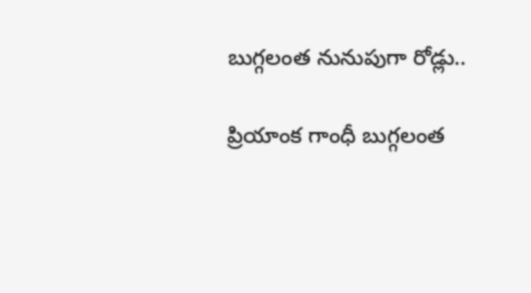బుగ్గలంత నునుపుగా రోడ్లు..

ప్రియాంక గాంధీ బుగ్గలంత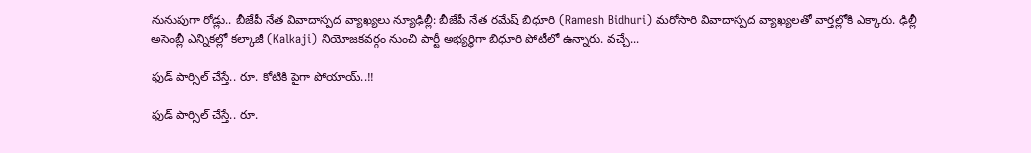నునుపుగా రోడ్లు.. బీజేపీ నేత వివాదాస్పద వ్యాఖ్యలు న్యూఢిల్లీ: బీజేపీ నేత రమేష్ బిధూరి (Ramesh Bidhuri) మరోసారి వివాదాస్పద వ్యాఖ్యలతో వార్తల్లోకి ఎక్కారు. ఢిల్లీ అసెంబ్లీ ఎన్నికల్లో కల్కాజీ (Kalkaji) నియోజకవర్గం నుంచి పార్టీ అభ్యర్థిగా బిధూరి పోటీలో ఉన్నారు. వచ్చే...

ఫుడ్‌ పార్సిల్‌ చేస్తే.. రూ. కోటికి పైగా పోయాయ్‌..!!

ఫుడ్‌ పార్సిల్‌ చేస్తే.. రూ.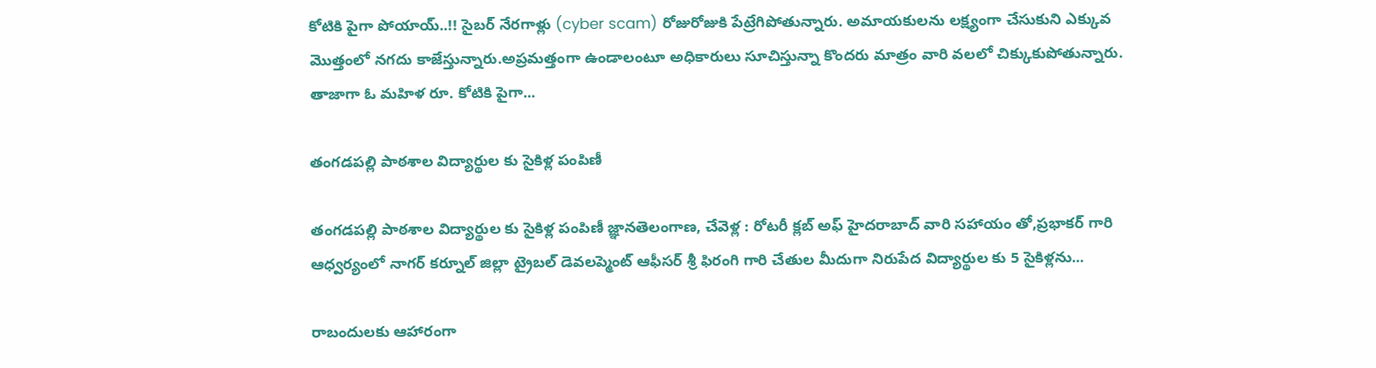కోటికి పైగా పోయాయ్‌..!! సైబర్‌ నేరగాళ్లు (cyber scam) రోజురోజుకి పేట్రేగిపోతున్నారు. అమాయకులను లక్ష్యంగా చేసుకుని ఎక్కువ మొత్తంలో నగదు కాజేస్తున్నారు.అప్రమత్తంగా ఉండాలంటూ అధికారులు సూచిస్తున్నా కొందరు మాత్రం వారి వలలో చిక్కుకుపోతున్నారు. తాజాగా ఓ మహిళ రూ. కోటికి పైగా...

తంగడపల్లి పాఠశాల విద్యార్థుల కు సైకిళ్ల పంపిణీ

తంగడపల్లి పాఠశాల విద్యార్థుల కు సైకిళ్ల పంపిణీ జ్ఞానతెలంగాణ, చేవెళ్ల : రోటరీ క్లబ్ అఫ్ హైదరాబాద్ వారి సహాయం తో,ప్రభాకర్ గారి ఆధ్వర్యంలో నాగర్ కర్నూల్ జిల్లా ట్రైబల్ డెవలప్మెంట్ ఆఫీసర్ శ్రీ ఫిరంగి గారి చేతుల మీదుగా నిరుపేద విద్యార్థుల కు 5 సైకిళ్లను...

రాబందులకు ఆహారంగా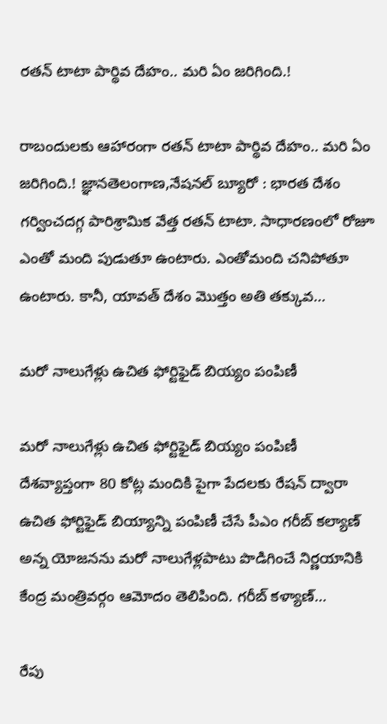రతన్ టాటా పార్థివ దేహం.. మరి ఏం జరిగింది.!

రాబందులకు ఆహారంగా రతన్ టాటా పార్థివ దేహం.. మరి ఏం జరిగింది.! జ్ఞానతెలంగాణ,నేషనల్ బ్యూరో : భారత దేశం గర్వించదగ్గ పారిశ్రామిక వేత్త రతన్ టాటా. సాధారణంలో రోజూ ఎంతో మంది పుడుతూ ఉంటారు. ఎంతోమంది చనిపోతూ ఉంటారు. కానీ, యావత్ దేశం మొత్తం అతి తక్కువ...

మరో నాలుగేళ్లు ఉచిత ఫోర్టిఫైడ్ బియ్యం పంపిణీ

మరో నాలుగేళ్లు ఉచిత ఫోర్టిఫైడ్ బియ్యం పంపిణీ దేశవ్యాప్తంగా 80 కోట్ల మందికి పైగా పేదలకు రేషన్ ద్వారా ఉచిత ఫోర్టిఫైడ్ బియ్యాన్ని పంపిణీ చేసే పీఎం గరీబ్ కల్యాణ్ అన్న యోజనను మరో నాలుగేళ్లపాటు పొడిగించే నిర్ణయానికి కేంద్ర మంత్రివర్గం ఆమోదం తెలిపింది. గరీబ్ కళ్యాణ్...

రేపు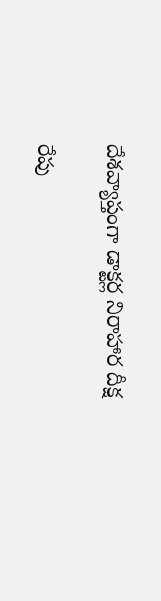దేశవ్యాప్తంగా డాక్టర్ల నిరాహార దీక్ష

రేపు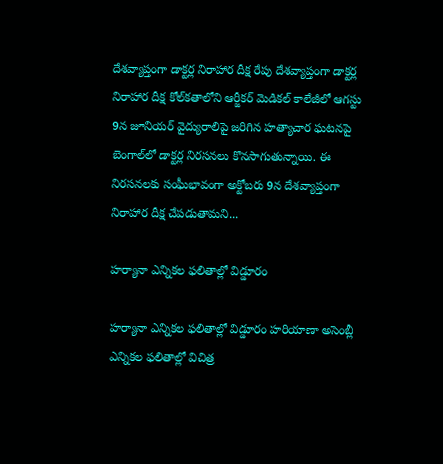దేశవ్యాప్తంగా డాక్టర్ల నిరాహార దీక్ష రేపు దేశవ్యాప్తంగా డాక్టర్ల నిరాహార దీక్ష కోల్‌కతాలోని ఆర్జీకర్ మెడికల్ కాలేజీలో ఆగస్టు 9న జూనియర్ వైద్యురాలిపై జరిగిన హత్యాచార ఘటనపై బెంగాల్‌లో డాక్టర్ల నిరసనలు కొనసాగుతున్నాయి. ఈ నిరసనలకు సంఘీభావంగా అక్టోబరు 9న దేశవ్యాప్తంగా నిరాహార దీక్ష చేపడుతామని...

హర్యానా ఎన్నికల ఫలితాల్లో విడ్డూరం

హర్యానా ఎన్నికల ఫలితాల్లో విడ్డూరం హరియాణా అసెంబ్లీ ఎన్నికల ఫలితాల్లో విచిత్ర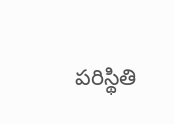పరిస్థితి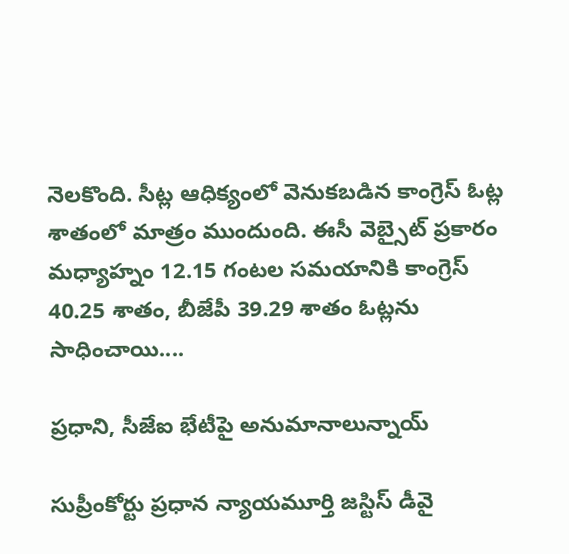నెలకొంది. సీట్ల ఆధిక్యంలో వెనుకబడిన కాంగ్రెస్ ఓట్ల శాతంలో మాత్రం ముందుంది. ఈసీ వెబ్సైట్ ప్రకారం మధ్యాహ్నం 12.15 గంటల సమయానికి కాంగ్రెస్ 40.25 శాతం, బీజేపీ 39.29 శాతం ఓట్లను సాధించాయి....

ప్రధాని, సీజేఐ భేటీపై అనుమానాలున్నాయ్‌

సుప్రీంకోర్టు ప్రధాన న్యాయమూర్తి జస్టిస్‌ డీవై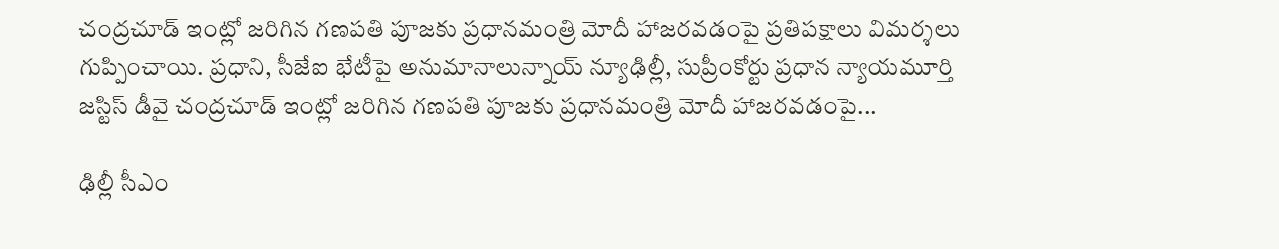చంద్రచూడ్‌ ఇంట్లో జరిగిన గణపతి పూజకు ప్రధానమంత్రి మోదీ హాజరవడంపై ప్రతిపక్షాలు విమర్శలు గుప్పించాయి. ప్రధాని, సీజేఐ భేటీపై అనుమానాలున్నాయ్‌ న్యూఢిల్లీ, సుప్రీంకోర్టు ప్రధాన న్యాయమూర్తి జస్టిస్‌ డీవై చంద్రచూడ్‌ ఇంట్లో జరిగిన గణపతి పూజకు ప్రధానమంత్రి మోదీ హాజరవడంపై...

ఢిల్లీ సీఎం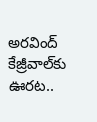అరవింద్‌ కేజ్రీవాల్‌కు ఊరట..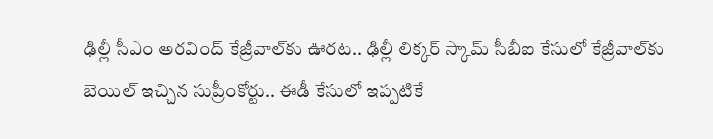ఢిల్లీ సీఎం అరవింద్‌ కేజ్రీవాల్‌కు ఊరట.. ఢిల్లీ లిక్కర్‌ స్కామ్‌ సీబీఐ కేసులో కేజ్రీవాల్‌కు బెయిల్‌ ఇచ్చిన సుప్రీంకోర్టు.. ఈడీ కేసులో ఇప్పటికే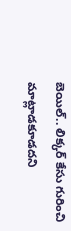బెయిల్‌.. లిక్కర్‌ కేసు గురించి మాట్లాడకూడదని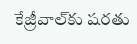కేజ్రీవాల్‌కు షరతు